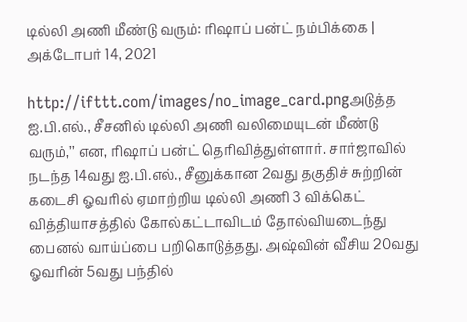டில்லி அணி மீண்டு வரும்: ரிஷாப் பன்ட் நம்பிக்கை | அக்டோபர் 14, 2021

http://ifttt.com/images/no_image_card.pngஅடுத்த ஐ.பி.எல்., சீசனில் டில்லி அணி வலிமையுடன் மீண்டு வரும்,’’ என, ரிஷாப் பன்ட் தெரிவித்துள்ளார். சார்ஜாவில் நடந்த 14வது ஐ.பி.எல்., சீனுக்கான 2வது தகுதிச் சுற்றின் கடைசி ஓவரில் ஏமாற்றிய டில்லி அணி 3 விக்கெட் வித்தியாசத்தில் கோல்கட்டாவிடம் தோல்வியடைந்து பைனல் வாய்ப்பை பறிகொடுத்தது. அஷ்வின் வீசிய 20வது ஓவரின் 5வது பந்தில்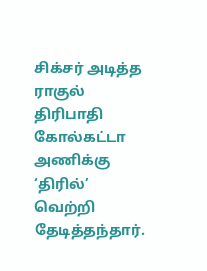சிக்சர் அடித்த ராகுல் திரிபாதி கோல்கட்டா அணிக்கு ‘திரில்’ வெற்றி தேடித்தந்தார்.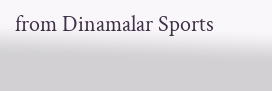from Dinamalar Sports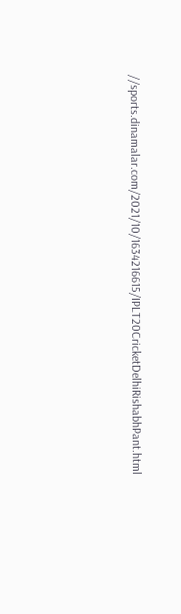//sports.dinamalar.com/2021/10/1634216615/IPLT20CricketDelhiRishabhPant.html